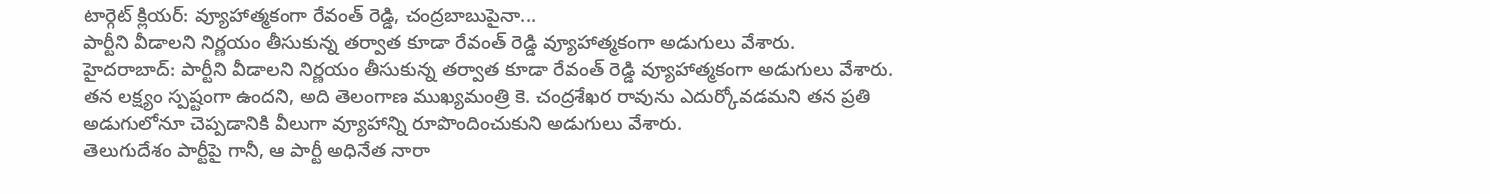టార్గెట్ క్లియర్: వ్యూహాత్మకంగా రేవంత్ రెడ్డి, చంద్రబాబుపైనా...
పార్టీని వీడాలని నిర్ణయం తీసుకున్న తర్వాత కూడా రేవంత్ రెడ్డి వ్యూహాత్మకంగా అడుగులు వేశారు.
హైదరాబాద్: పార్టీని వీడాలని నిర్ణయం తీసుకున్న తర్వాత కూడా రేవంత్ రెడ్డి వ్యూహాత్మకంగా అడుగులు వేశారు. తన లక్ష్యం స్పష్టంగా ఉందని, అది తెలంగాణ ముఖ్యమంత్రి కె. చంద్రశేఖర రావును ఎదుర్కోవడమని తన ప్రతి అడుగులోనూ చెప్పడానికి వీలుగా వ్యూహాన్ని రూపొందించుకుని అడుగులు వేశారు.
తెలుగుదేశం పార్టీపై గానీ, ఆ పార్టీ అధినేత నారా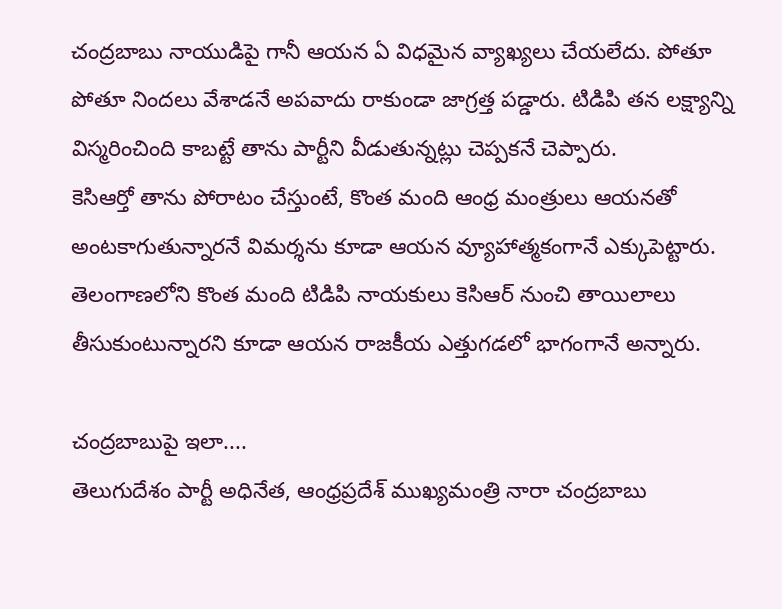చంద్రబాబు నాయుడిపై గానీ ఆయన ఏ విధమైన వ్యాఖ్యలు చేయలేదు. పోతూ పోతూ నిందలు వేశాడనే అపవాదు రాకుండా జాగ్రత్త పడ్డారు. టిడిపి తన లక్ష్యాన్ని విస్మరించింది కాబట్టే తాను పార్టీని వీడుతున్నట్లు చెప్పకనే చెప్పారు.
కెసిఆర్తో తాను పోరాటం చేస్తుంటే, కొంత మంది ఆంధ్ర మంత్రులు ఆయనతో అంటకాగుతున్నారనే విమర్శను కూడా ఆయన వ్యూహాత్మకంగానే ఎక్కుపెట్టారు. తెలంగాణలోని కొంత మంది టిడిపి నాయకులు కెసిఆర్ నుంచి తాయిలాలు తీసుకుంటున్నారని కూడా ఆయన రాజకీయ ఎత్తుగడలో భాగంగానే అన్నారు.

చంద్రబాబుపై ఇలా....
తెలుగుదేశం పార్టీ అధినేత, ఆంధ్రప్రదేశ్ ముఖ్యమంత్రి నారా చంద్రబాబు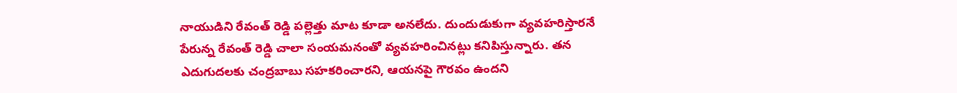నాయుడిని రేవంత్ రెడ్డి పల్లెత్తు మాట కూడా అనలేదు. దుందుడుకుగా వ్యవహరిస్తారనే పేరున్న రేవంత్ రెడ్డి చాలా సంయమనంతో వ్యవహరించినట్లు కనిపిస్తున్నారు. తన ఎదుగుదలకు చంద్రబాబు సహకరించారని, ఆయనపై గౌరవం ఉందని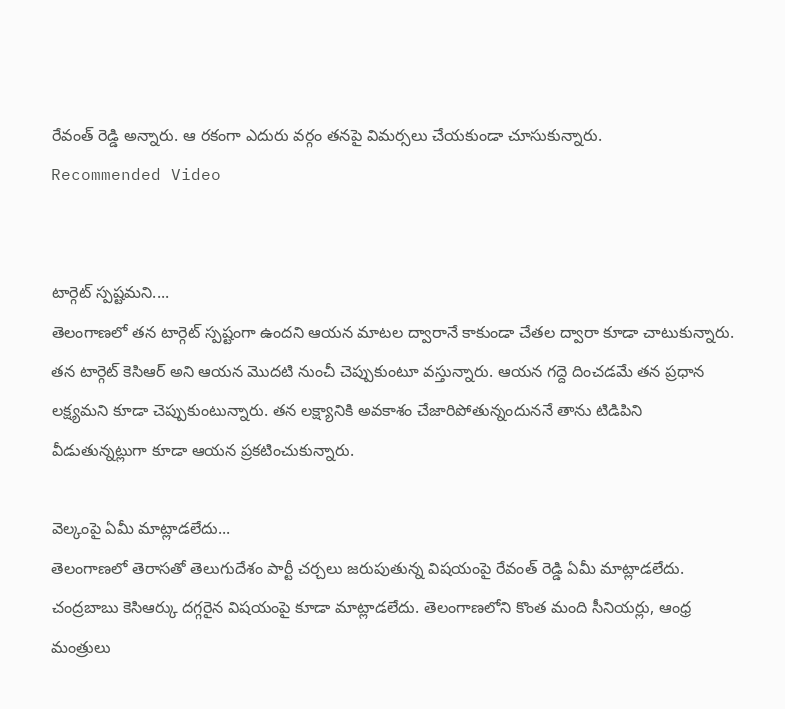రేవంత్ రెడ్డి అన్నారు. ఆ రకంగా ఎదురు వర్గం తనపై విమర్సలు చేయకుండా చూసుకున్నారు.
Recommended Video


టార్గెట్ స్పష్టమని....
తెలంగాణలో తన టార్గెట్ స్పష్టంగా ఉందని ఆయన మాటల ద్వారానే కాకుండా చేతల ద్వారా కూడా చాటుకున్నారు. తన టార్గెట్ కెసిఆర్ అని ఆయన మొదటి నుంచీ చెప్పుకుంటూ వస్తున్నారు. ఆయన గద్దె దించడమే తన ప్రధాన లక్ష్యమని కూడా చెప్పుకుంటున్నారు. తన లక్ష్యానికి అవకాశం చేజారిపోతున్నందుననే తాను టిడిపిని వీడుతున్నట్లుగా కూడా ఆయన ప్రకటించుకున్నారు.

వెల్కంపై ఏమీ మాట్లాడలేదు...
తెలంగాణలో తెరాసతో తెలుగుదేశం పార్టీ చర్చలు జరుపుతున్న విషయంపై రేవంత్ రెడ్డి ఏమీ మాట్లాడలేదు. చంద్రబాబు కెసిఆర్కు దగ్గరైన విషయంపై కూడా మాట్లాడలేదు. తెలంగాణలోని కొంత మంది సీనియర్లు, ఆంధ్ర మంత్రులు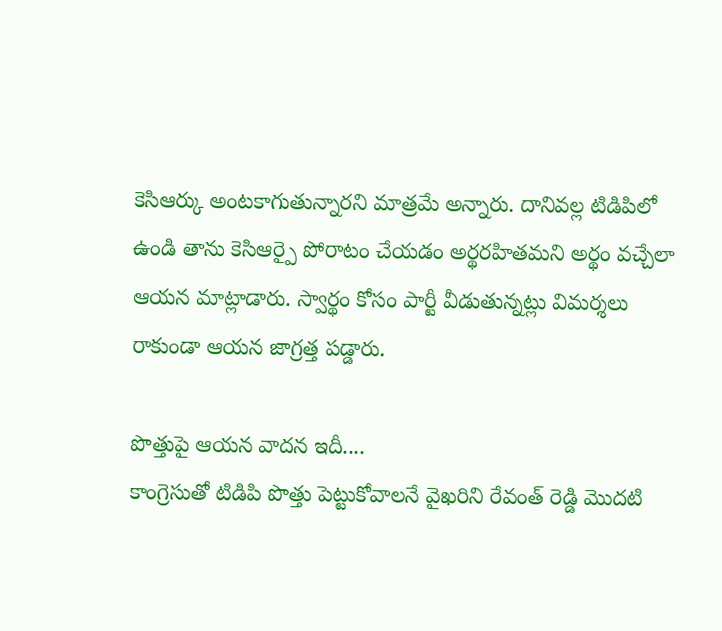కెసిఆర్కు అంటకాగుతున్నారని మాత్రమే అన్నారు. దానివల్ల టిడిపిలో ఉండి తాను కెసిఆర్పై పోరాటం చేయడం అర్థరహితమని అర్థం వచ్చేలా ఆయన మాట్లాడారు. స్వార్థం కోసం పార్టీ వీడుతున్నట్లు విమర్శలు రాకుండా ఆయన జాగ్రత్త పడ్డారు.

పొత్తుపై ఆయన వాదన ఇదీ....
కాంగ్రెసుతో టిడిపి పొత్తు పెట్టుకోవాలనే వైఖరిని రేవంత్ రెడ్డి మొదటి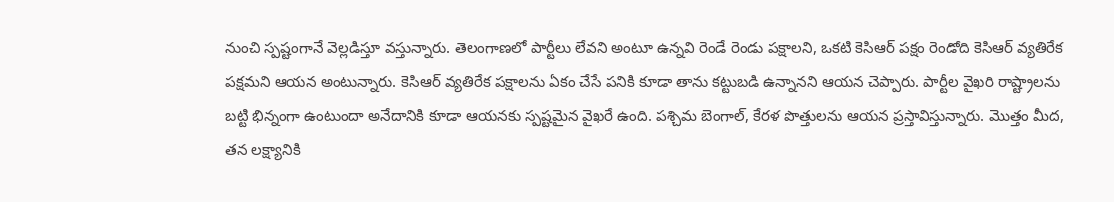నుంచి స్పష్టంగానే వెల్లడిస్తూ వస్తున్నారు. తెలంగాణలో పార్టీలు లేవని అంటూ ఉన్నవి రెండే రెండు పక్షాలని, ఒకటి కెసిఆర్ పక్షం రెండోది కెసిఆర్ వ్యతిరేక పక్షమని ఆయన అంటున్నారు. కెసిఆర్ వ్యతిరేక పక్షాలను ఏకం చేసే పనికి కూడా తాను కట్టుబడి ఉన్నానని ఆయన చెప్పారు. పార్టీల వైఖరి రాష్ట్రాలను బట్టి భిన్నంగా ఉంటుందా అనేదానికి కూడా ఆయనకు స్పష్టమైన వైఖరే ఉంది. పశ్చిమ బెంగాల్, కేరళ పొత్తులను ఆయన ప్రస్తావిస్తున్నారు. మొత్తం మీద, తన లక్ష్యానికి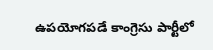ఉపయోగపడే కాంగ్రెసు పార్టీలో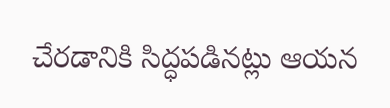చేరడానికి సిద్ధపడినట్లు ఆయన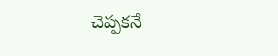చెప్పకనే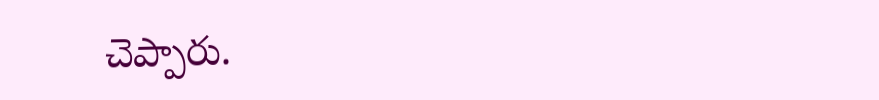చెప్పారు.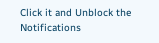Click it and Unblock the Notifications